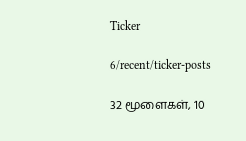Ticker

6/recent/ticker-posts

32 மூளைகள், 10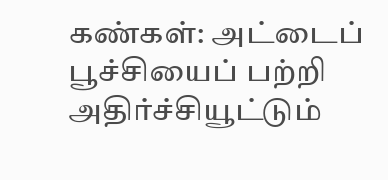கண்கள்: அட்டைப் பூச்சியைப் பற்றி அதிர்ச்சியூட்டும்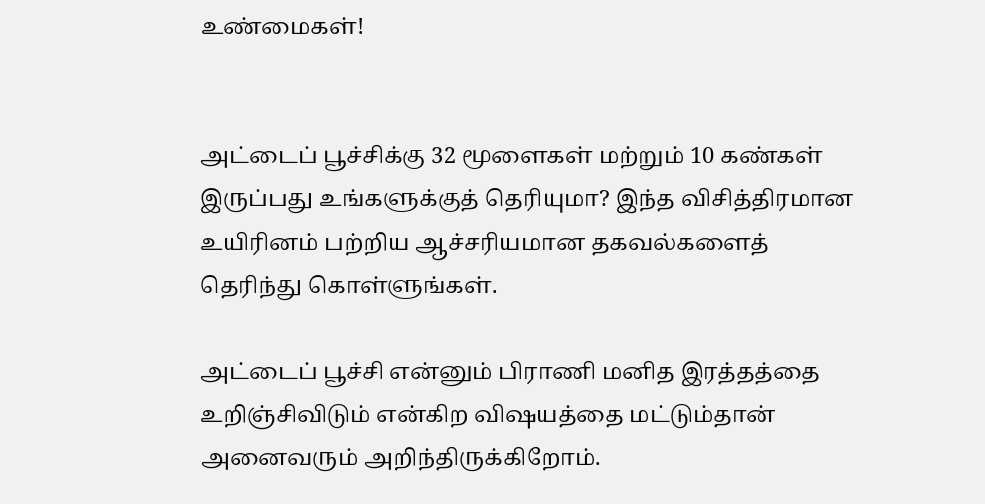உண்மைகள்!


அட்டைப் பூச்சிக்கு 32 மூளைகள் மற்றும் 10 கண்கள் இருப்பது உங்களுக்குத் தெரியுமா? இந்த விசித்திரமான உயிரினம் பற்றிய ஆச்சரியமான தகவல்களைத் தெரிந்து கொள்ளுங்கள்.

அட்டைப் பூச்சி என்னும் பிராணி மனித இரத்தத்தை உறிஞ்சிவிடும் என்கிற விஷயத்தை மட்டும்தான் அனைவரும் அறிந்திருக்கிறோம்.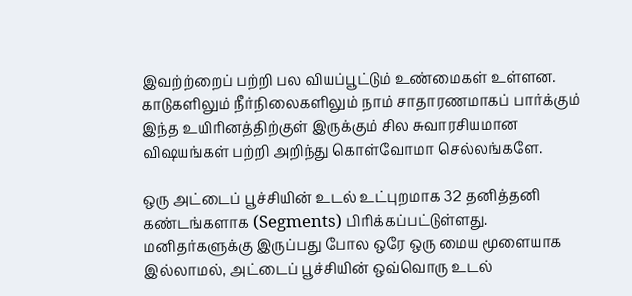இவற்ற்றைப் பற்றி பல வியப்பூட்டும் உண்மைகள் உள்ளன. காடுகளிலும் நீர்நிலைகளிலும் நாம் சாதாரணமாகப் பார்க்கும் இந்த உயிரினத்திற்குள் இருக்கும் சில சுவாரசியமான விஷயங்கள் பற்றி அறிந்து கொள்வோமா செல்லங்களே.

ஒரு அட்டைப் பூச்சியின் உடல் உட்புறமாக 32 தனித்தனி கண்டங்களாக (Segments) பிரிக்கப்பட்டுள்ளது. மனிதர்களுக்கு இருப்பது போல ஒரே ஒரு மைய மூளையாக இல்லாமல், அட்டைப் பூச்சியின் ஒவ்வொரு உடல்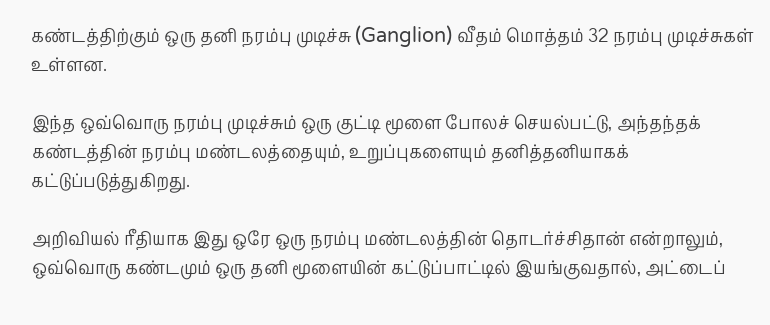கண்டத்திற்கும் ஒரு தனி நரம்பு முடிச்சு (Ganglion) வீதம் மொத்தம் 32 நரம்பு முடிச்சுகள் உள்ளன.

இந்த ஒவ்வொரு நரம்பு முடிச்சும் ஒரு குட்டி மூளை போலச் செயல்பட்டு, அந்தந்தக் கண்டத்தின் நரம்பு மண்டலத்தையும், உறுப்புகளையும் தனித்தனியாகக் கட்டுப்படுத்துகிறது.

அறிவியல் ரீதியாக இது ஒரே ஒரு நரம்பு மண்டலத்தின் தொடர்ச்சிதான் என்றாலும், ஒவ்வொரு கண்டமும் ஒரு தனி மூளையின் கட்டுப்பாட்டில் இயங்குவதால், அட்டைப்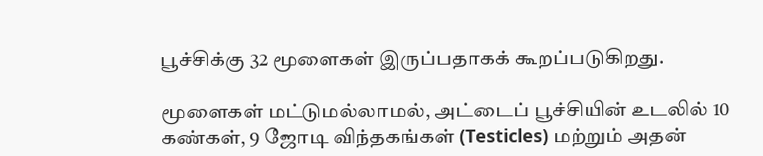பூச்சிக்கு 32 மூளைகள் இருப்பதாகக் கூறப்படுகிறது.

மூளைகள் மட்டுமல்லாமல், அட்டைப் பூச்சியின் உடலில் 10 கண்கள், 9 ஜோடி விந்தகங்கள் (Testicles) மற்றும் அதன்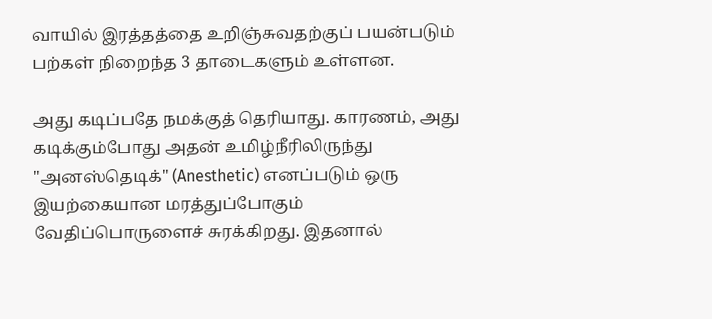வாயில் இரத்தத்தை உறிஞ்சுவதற்குப் பயன்படும் பற்கள் நிறைந்த 3 தாடைகளும் உள்ளன.

அது கடிப்பதே நமக்குத் தெரியாது. காரணம், அது கடிக்கும்போது அதன் உமிழ்நீரிலிருந்து "அனஸ்தெடிக்" (Anesthetic) எனப்படும் ஒரு இயற்கையான மரத்துப்போகும் வேதிப்பொருளைச் சுரக்கிறது. இதனால்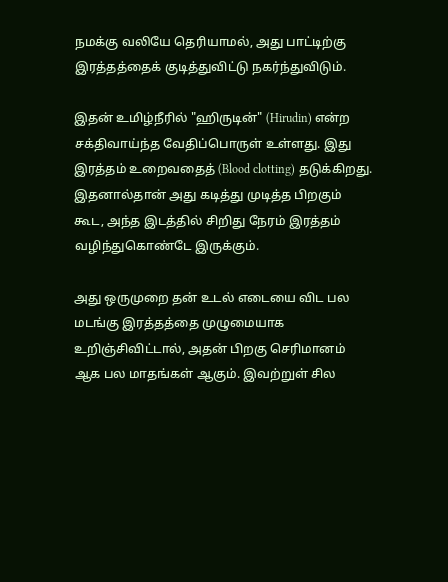நமக்கு வலியே தெரியாமல், அது பாட்டிற்கு இரத்தத்தைக் குடித்துவிட்டு நகர்ந்துவிடும்.

இதன் உமிழ்நீரில் "ஹிருடின்" (Hirudin) என்ற சக்திவாய்ந்த வேதிப்பொருள் உள்ளது. இது இரத்தம் உறைவதைத் (Blood clotting) தடுக்கிறது. இதனால்தான் அது கடித்து முடித்த பிறகும் கூட, அந்த இடத்தில் சிறிது நேரம் இரத்தம் வழிந்துகொண்டே இருக்கும்.

அது ஒருமுறை தன் உடல் எடையை விட பல மடங்கு இரத்தத்தை முழுமையாக உறிஞ்சிவிட்டால், அதன் பிறகு செரிமானம் ஆக பல மாதங்கள் ஆகும். இவற்றுள் சில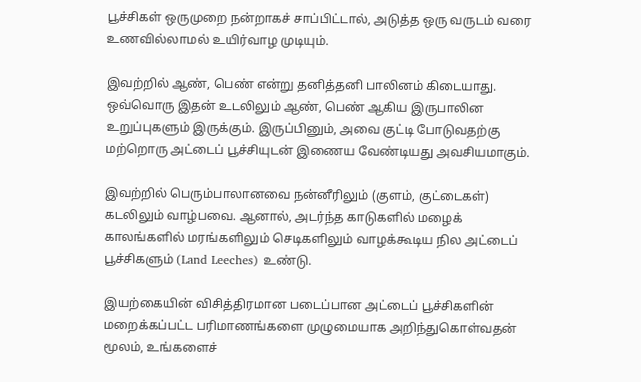பூச்சிகள் ஒருமுறை நன்றாகச் சாப்பிட்டால், அடுத்த ஒரு வருடம் வரை உணவில்லாமல் உயிர்வாழ முடியும்.

இவற்றில் ஆண், பெண் என்று தனித்தனி பாலினம் கிடையாது. ஒவ்வொரு இதன் உடலிலும் ஆண், பெண் ஆகிய இருபாலின உறுப்புகளும் இருக்கும். இருப்பினும், அவை குட்டி போடுவதற்கு மற்றொரு அட்டைப் பூச்சியுடன் இணைய வேண்டியது அவசியமாகும்.

இவற்றில் பெரும்பாலானவை நன்னீரிலும் (குளம், குட்டைகள்) கடலிலும் வாழ்பவை. ஆனால், அடர்ந்த காடுகளில் மழைக் காலங்களில் மரங்களிலும் செடிகளிலும் வாழக்கூடிய நில அட்டைப் பூச்சிகளும் (Land Leeches) உண்டு.

இயற்கையின் விசித்திரமான படைப்பான அட்டைப் பூச்சிகளின் மறைக்கப்பட்ட பரிமாணங்களை முழுமையாக அறிந்துகொள்வதன் மூலம், உங்களைச்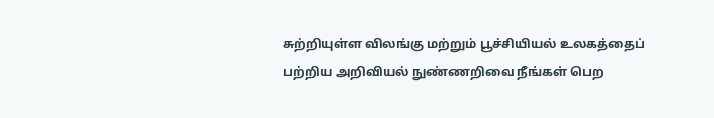சுற்றியுள்ள விலங்கு மற்றும் பூச்சியியல் உலகத்தைப் பற்றிய அறிவியல் நுண்ணறிவை நீங்கள் பெற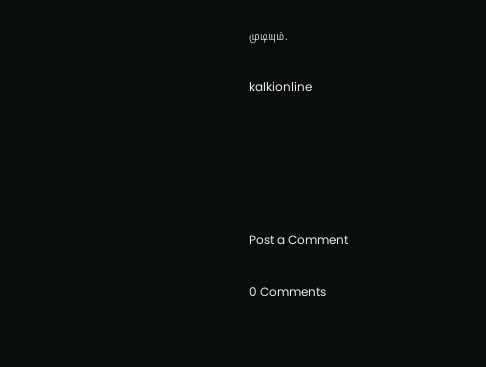முடியும்.

kalkionline





Post a Comment

0 Comments